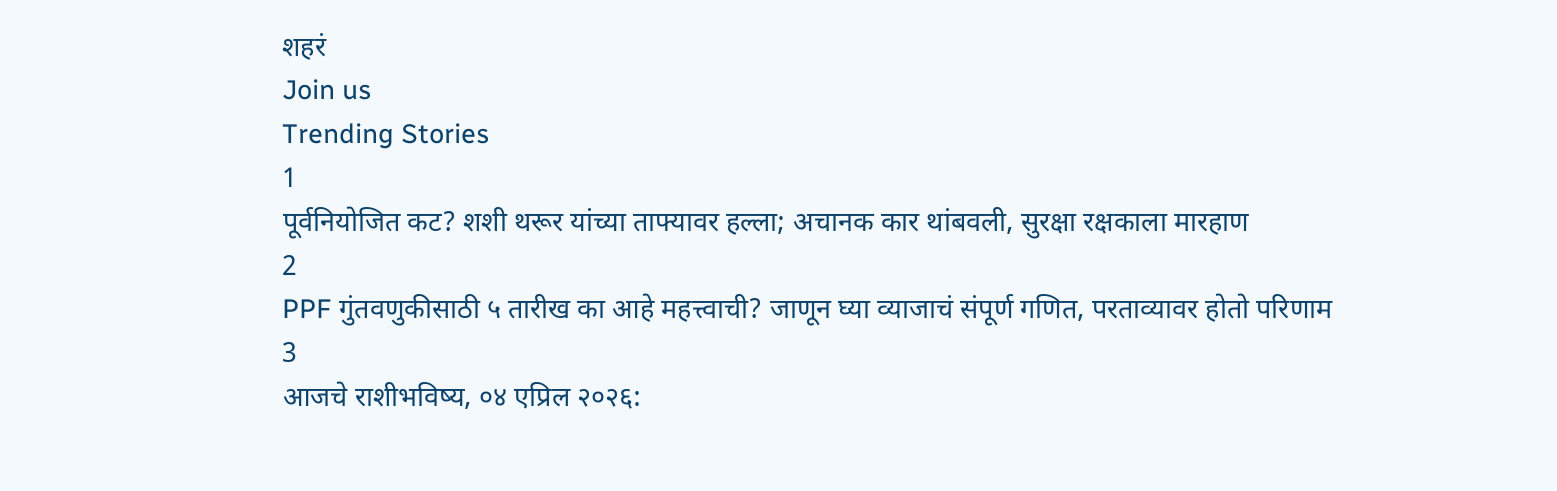शहरं
Join us
Trending Stories
1
पूर्वनियोजित कट? शशी थरूर यांच्या ताफ्यावर हल्ला; अचानक कार थांबवली, सुरक्षा रक्षकाला मारहाण
2
PPF गुंतवणुकीसाठी ५ तारीख का आहे महत्त्वाची? जाणून घ्या व्याजाचं संपूर्ण गणित, परताव्यावर होतो परिणाम
3
आजचे राशीभविष्य, ०४ एप्रिल २०२६: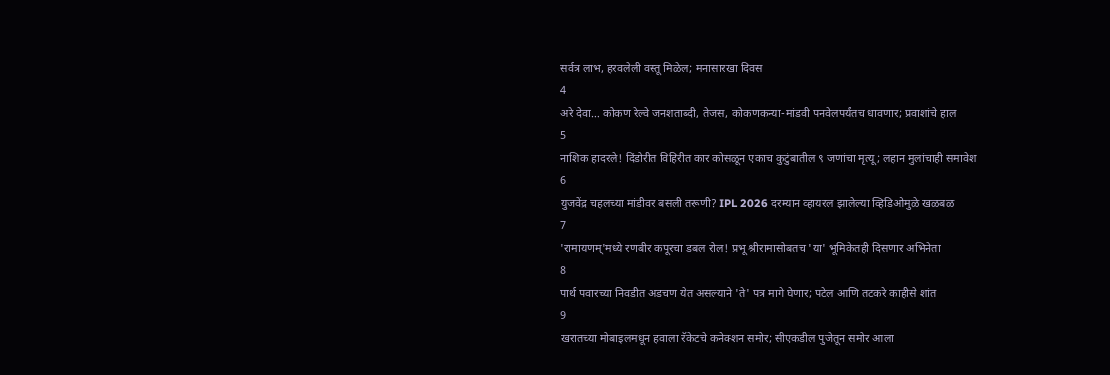सर्वत्र लाभ, हरवलेली वस्तू मिळेल; मनासारखा दिवस
4
अरे देवा… कोकण रेल्वे जनशताब्दी, तेजस, कोकणकन्या-मांडवी पनवेलपर्यंतच धावणार; प्रवाशांचे हाल
5
नाशिक हादरले! दिंडोरीत विहिरीत कार कोसळून एकाच कुटुंबातील ९ जणांचा मृत्यू; लहान मुलांचाही समावेश
6
युजवेंद्र चहलच्या मांडीवर बसली तरूणी? IPL 2026 दरम्यान व्हायरल झालेल्या व्हिडिओमुळे खळबळ
7
'रामायणम्'मध्ये रणबीर कपूरचा डबल रोल! प्रभू श्रीरामासोबतच 'या' भूमिकेतही दिसणार अभिनेता
8
पार्थ पवारच्या निवडीत अडचण येत असल्याने 'ते' पत्र मागे घेणार; पटेल आणि तटकरे काहीसे शांत
9
खरातच्या मोबाइलमधून हवाला रॅकेटचे कनेक्शन समोर; सीएकडील पुजेतून समोर आला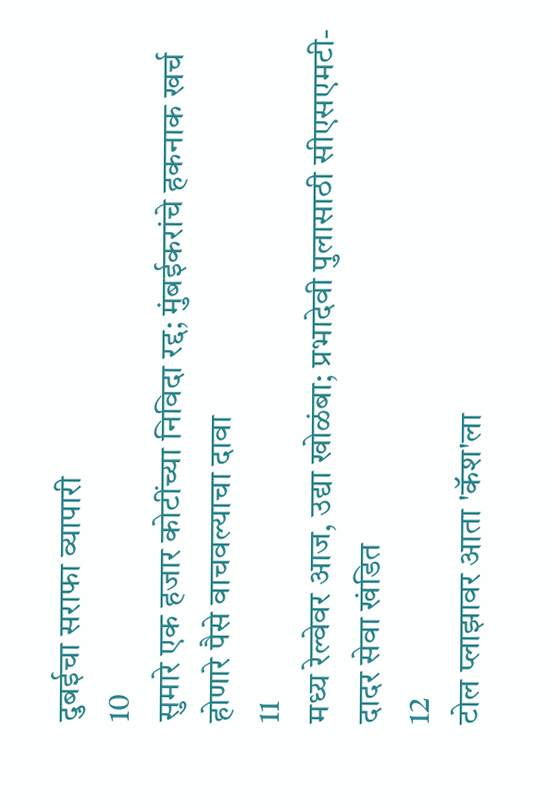दुबईचा सराफा व्यापारी
10
सुमारे एक हजार कोटींच्या निविदा रद्द; मुंबईकरांचे हकनाक खर्च होणारे पैसे वाचवल्याचा दावा
11
मध्य रेल्वेवर आज, उद्या खोळंबा; प्रभादेवी पुलासाठी सीएसएमटी-दादर सेवा खंडित
12
टोल प्लाझावर आता 'कॅश'ला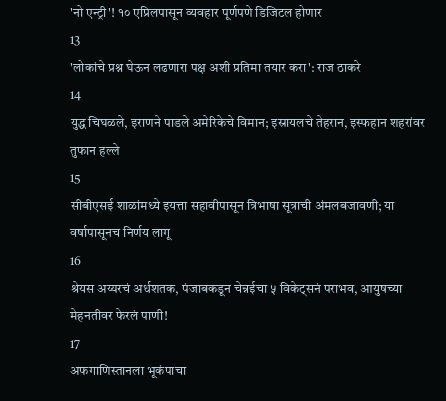'नो एन्ट्री'! १० एप्रिलपासून व्यवहार पूर्णपणे डिजिटल होणार
13
'लोकांचे प्रश्न घेऊन लढणारा पक्ष अशी प्रतिमा तयार करा': राज ठाकरे
14
युद्ध चिघळले, इराणने पाडले अमेरिकेचे विमान; इस्रायलचे तेहरान, इस्फहान शहरांवर तुफान हल्ले
15
सीबीएसई शाळांमध्ये इयत्ता सहावीपासून त्रिभाषा सूत्राची अंमलबजावणी; या वर्षापासूनच निर्णय लागू
16
श्रेयस अय्यरचं अर्धशतक, पंजाबकडून चेन्नईचा ५ विकेट्सनं पराभव, आयुषच्या मेहनतीवर फेरलं पाणी!
17
अफगाणिस्तानला भूकंपाचा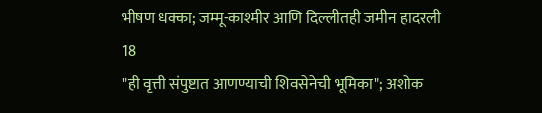भीषण धक्का; जम्मू-काश्मीर आणि दिल्लीतही जमीन हादरली
18
"ही वृत्ती संपुष्टात आणण्याची शिवसेनेची भूमिका"; अशोक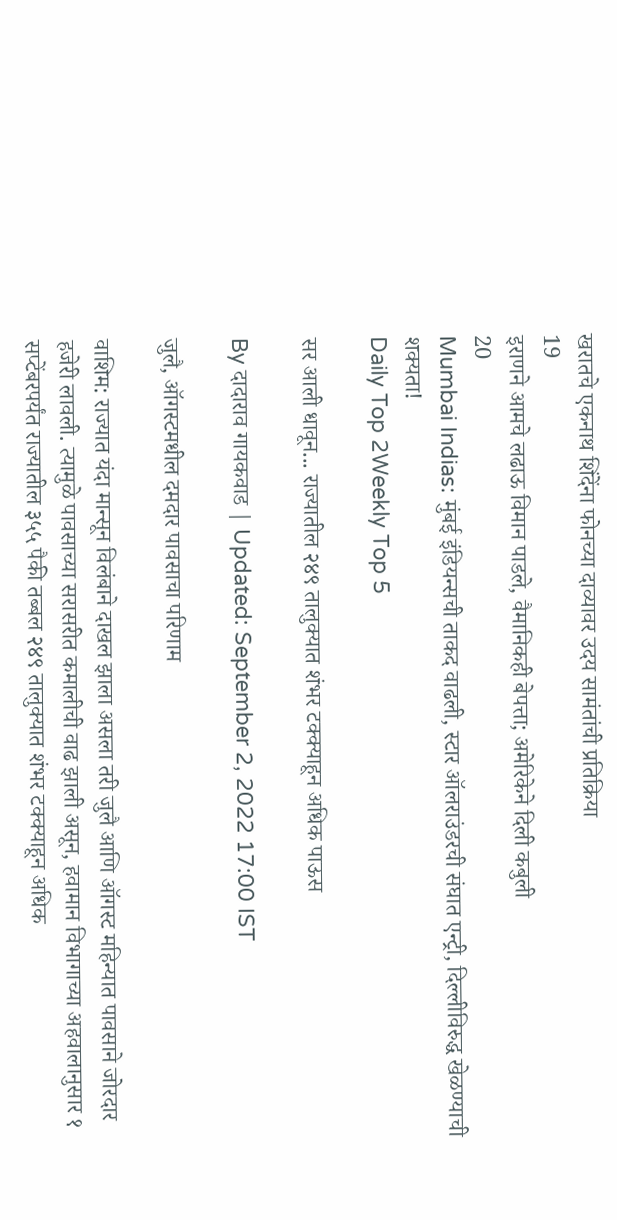खरातचे एकनाथ शिंदेंना फोनच्या दाव्यावर उदय सामंतांची प्रतिक्रिया
19
इराणने आमचे लढाऊ विमान पाडले, वैमानिकही बेपत्ता; अमेरिकेने दिली कबुली
20
Mumbai Indias: मुंबई इंडियन्सची ताकद वाढली, स्टार ऑलराउंडरची संघात एन्ट्री, दिल्लीविरुद्ध खेळण्याची शक्यता!
Daily Top 2Weekly Top 5

सर आली धावून... राज्यातील २४९ तालुक्यात शंभर टक्क्याहून अधिक पाऊस

By दादाराव गायकवाड | Updated: September 2, 2022 17:00 IST

जुलै, ऑगस्टमधील दमदार पावसाचा परिणाम

वाशिम: राज्यात यंदा मान्सून विलंबाने दाखल झाला असला तरी जुलै आणि ऑगस्ट महिन्यात पावसाने जोरदार हजेरी लावली. त्यामुळे पावसाच्या सरासरीत कमालीची वाढ झाली असून, हवामान विभागाच्या अहवालानुसार १ सप्टेंबरपर्यंत राज्यातील ३५५ पैकी तब्बल २४९ तालुक्यात शंभर टक्क्याहून अधिक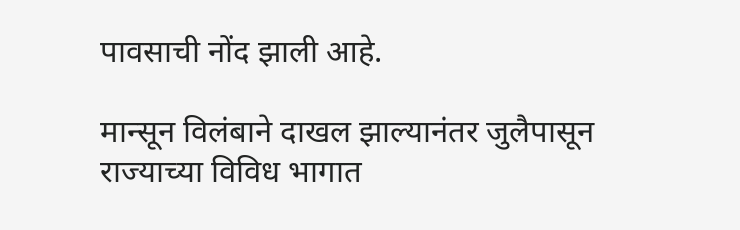पावसाची नोंद झाली आहे.

मान्सून विलंबाने दाखल झाल्यानंतर जुलैपासून राज्याच्या विविध भागात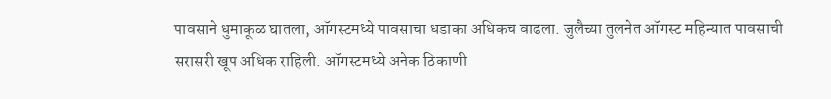पावसाने धुमाकूळ घातला, ऑगस्टमध्ये पावसाचा धडाका अधिकच वाढला. जुलैच्या तुलनेत ऑगस्ट महिन्यात पावसाची सरासरी खूप अधिक राहिली. ऑगस्टमध्ये अनेक ठिकाणी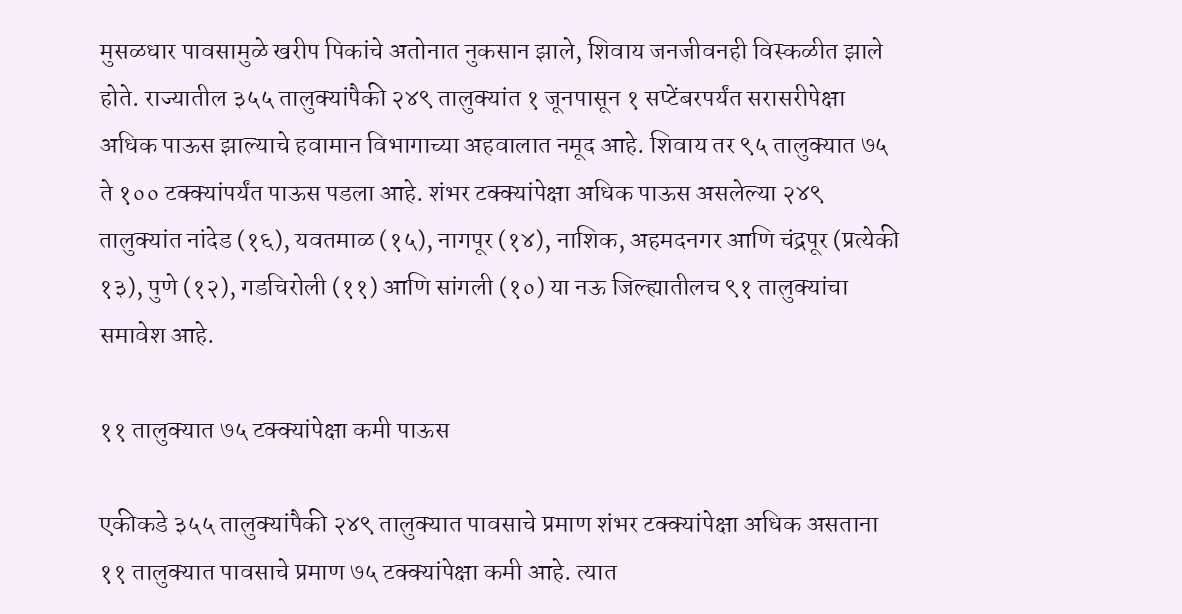मुसळधार पावसामुळे खरीप पिकांचे अतोनात नुकसान झाले, शिवाय जनजीवनही विस्कळीत झाले होते. राज्यातील ३५५ तालुक्यांपैकी २४९ तालुक्यांत १ जूनपासून १ सप्टेंबरपर्यंत सरासरीपेक्षा अधिक पाऊस झाल्याचे हवामान विभागाच्या अहवालात नमूद आहे. शिवाय तर ९५ तालुक्यात ७५ ते १०० टक्क्यांपर्यंत पाऊस पडला आहे. शंभर टक्क्यांपेक्षा अधिक पाऊस असलेल्या २४९ तालुक्यांत नांदेड (१६), यवतमाळ (१५), नागपूर (१४), नाशिक, अहमदनगर आणि चंद्रपूर (प्रत्येकी १३), पुणे (१२), गडचिरोली (११) आणि सांगली (१०) या नऊ जिल्ह्यातीलच ९१ तालुक्यांचा समावेश आहे.

११ तालुक्यात ७५ टक्क्यांपेक्षा कमी पाऊस

एकीकडे ३५५ तालुक्यांपैकी २४९ तालुक्यात पावसाचे प्रमाण शंभर टक्क्यांपेक्षा अधिक असताना ११ तालुक्यात पावसाचे प्रमाण ७५ टक्क्यांपेक्षा कमी आहे. त्यात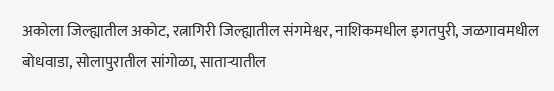अकोला जिल्ह्यातील अकोट, रत्नागिरी जिल्ह्यातील संगमेश्वर, नाशिकमधील इगतपुरी, जळगावमधील बोधवाडा, सोलापुरातील सांगोळा, साताऱ्यातील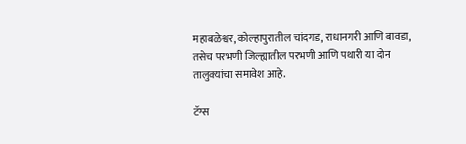महाबळेश्वर, कोल्हापुरातील चांदगड, राधानगरी आणि बावडा, तसेच परभणी जिल्ह्यातील परभणी आणि पथारी या दोन तालुक्यांचा समावेश आहे.

टॅग्स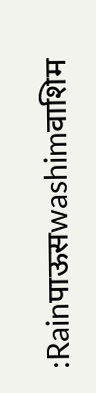:Rainपाऊसwashimवाशिम